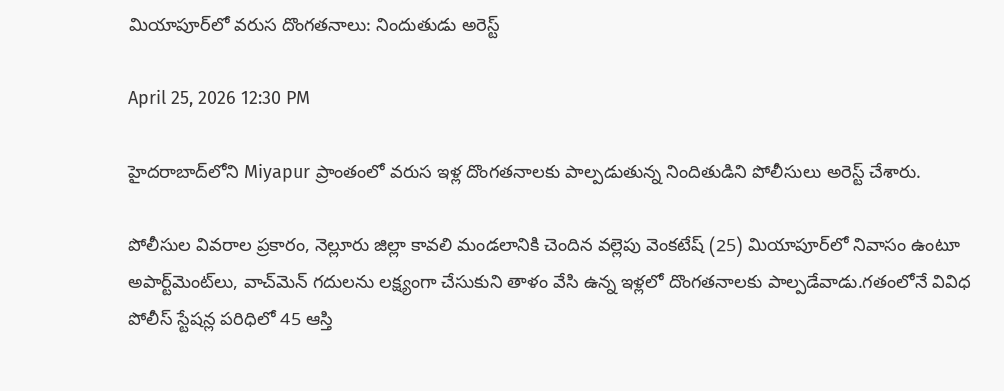మియాపూర్‌లో వరుస దొంగతనాలు: నిందుతుడు అరెస్ట్

April 25, 2026 12:30 PM

హైదరాబాద్‌లోని Miyapur ప్రాంతంలో వరుస ఇళ్ల దొంగతనాలకు పాల్పడుతున్న నిందితుడిని పోలీసులు అరెస్ట్ చేశారు.

పోలీసుల వివరాల ప్రకారం, నెల్లూరు జిల్లా కావలి మండలానికి చెందిన వల్లెపు వెంకటేష్ (25) మియాపూర్‌లో నివాసం ఉంటూ అపార్ట్‌మెంట్‌లు, వాచ్‌మెన్ గదులను లక్ష్యంగా చేసుకుని తాళం వేసి ఉన్న ఇళ్లలో దొంగతనాలకు పాల్పడేవాడు.గతంలోనే వివిధ పోలీస్ స్టేషన్ల పరిధిలో 45 ఆస్తి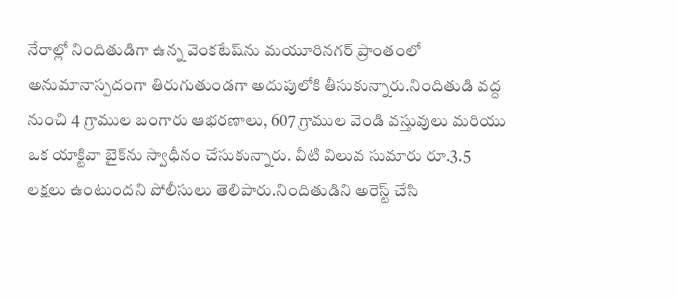నేరాల్లో నిందితుడిగా ఉన్న వెంకటేష్‌ను మయూరినగర్ ప్రాంతంలో అనుమానాస్పదంగా తిరుగుతుండగా అదుపులోకి తీసుకున్నారు.నిందితుడి వద్ద నుంచి 4 గ్రాముల బంగారు ఆభరణాలు, 607 గ్రాముల వెండి వస్తువులు మరియు ఒక యాక్టివా బైక్‌ను స్వాధీనం చేసుకున్నారు. వీటి విలువ సుమారు రూ.3.5 లక్షలు ఉంటుందని పోలీసులు తెలిపారు.నిందితుడిని అరెస్ట్ చేసి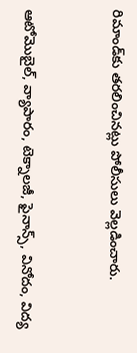రిమాండ్‌కు తరలించినట్లు పోలీసులు వెల్లడించారు.


ఆటోమొబైల్, వ్యాపారం, టెక్నాలజీ, ఫైనాన్స్, వినోదం, విద్య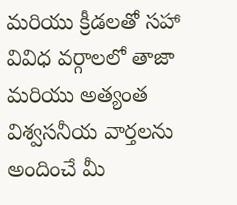మరియు క్రీడలతో సహా వివిధ వర్గాలలో తాజా మరియు అత్యంత విశ్వసనీయ వార్తలను అందించే మీ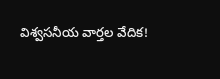విశ్వసనీయ వార్తల వేదిక!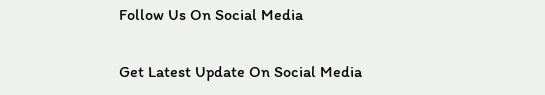Follow Us On Social Media

Get Latest Update On Social Media